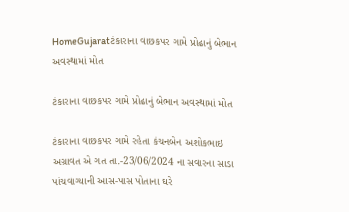HomeGujaratટંકારાના વાછકપર ગામે પ્રોઢાનું બેભાન અવસ્થામાં મોત

ટંકારાના વાછકપર ગામે પ્રોઢાનું બેભાન અવસ્થામાં મોત

ટંકારાના વાછકપર ગામે રહેતા કંચનબેન અશોકભાઇ અગ્રાવત એ ગત તા.-23/06/2024 ના સવારના સાડા પાંચવાગ્યાની આસ-પાસ પોતાના ઘરે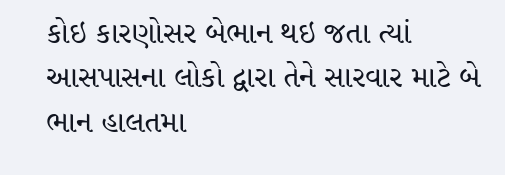કોઇ કારણોસર બેભાન થઇ જતા ત્યાં આસપાસના લોકો દ્વારા તેને સારવાર માટે બે ભાન હાલતમા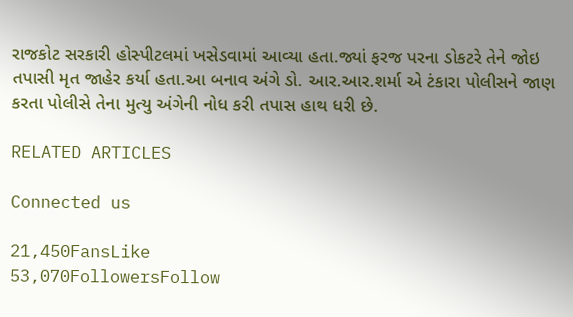રાજકોટ સરકારી હોસ્પીટલમાં ખસેડવામાં આવ્યા હતા.જ્યાં ફરજ પરના ડોકટરે તેને જોઇ તપાસી મૃત જાહેર કર્યા હતા.આ બનાવ અંગે ડો. આર.આર.શર્મા એ ટંકારા પોલીસને જાણ કરતા પોલીસે તેના મુત્યુ અંગેની નોધ કરી તપાસ હાથ ધરી છે.

RELATED ARTICLES

Connected us

21,450FansLike
53,070FollowersFollow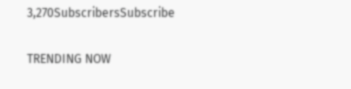3,270SubscribersSubscribe

TRENDING NOW